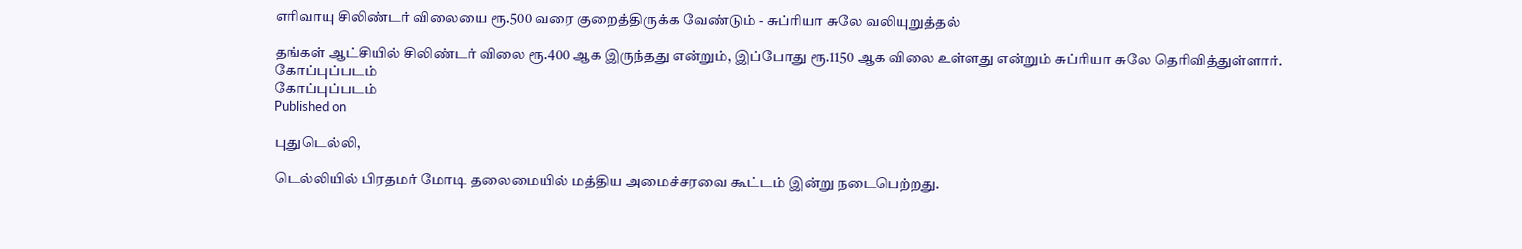எரிவாயு சிலிண்டர் விலையை ரூ.500 வரை குறைத்திருக்க வேண்டும் - சுப்ரியா சுலே வலியுறுத்தல்

தங்கள் ஆட்சியில் சிலிண்டர் விலை ரூ.400 ஆக இருந்தது என்றும், இப்போது ரூ.1150 ஆக விலை உள்ளது என்றும் சுப்ரியா சுலே தெரிவித்துள்ளார்.
கோப்புப்படம்
கோப்புப்படம்
Published on

புதுடெல்லி,

டெல்லியில் பிரதமர் மோடி தலைமையில் மத்திய அமைச்சரவை கூட்டம் இன்று நடைபெற்றது.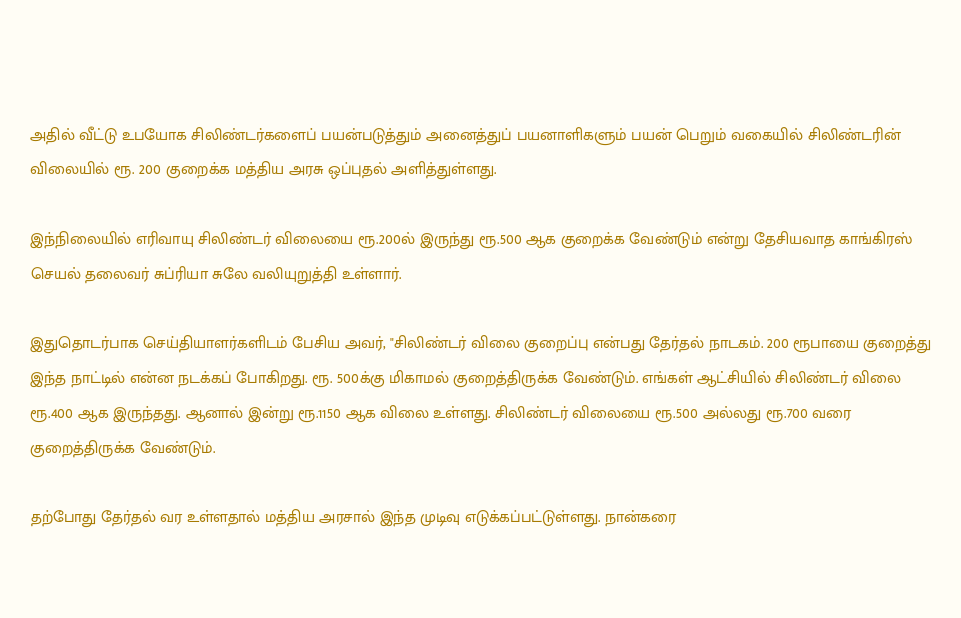அதில் வீட்டு உபயோக சிலிண்டர்களைப் பயன்படுத்தும் அனைத்துப் பயனாளிகளும் பயன் பெறும் வகையில் சிலிண்டரின் விலையில் ரூ. 200 குறைக்க மத்திய அரசு ஒப்புதல் அளித்துள்ளது.

இந்நிலையில் எரிவாயு சிலிண்டர் விலையை ரூ.200ல் இருந்து ரூ.500 ஆக குறைக்க வேண்டும் என்று தேசியவாத காங்கிரஸ் செயல் தலைவர் சுப்ரியா சுலே வலியுறுத்தி உள்ளார்.

இதுதொடர்பாக செய்தியாளர்களிடம் பேசிய அவர், "சிலிண்டர் விலை குறைப்பு என்பது தேர்தல் நாடகம். 200 ரூபாயை குறைத்து இந்த நாட்டில் என்ன நடக்கப் போகிறது. ரூ. 500க்கு மிகாமல் குறைத்திருக்க வேண்டும். எங்கள் ஆட்சியில் சிலிண்டர் விலை ரூ.400 ஆக இருந்தது. ஆனால் இன்று ரூ.1150 ஆக விலை உள்ளது. சிலிண்டர் விலையை ரூ.500 அல்லது ரூ.700 வரை குறைத்திருக்க வேண்டும்.

தற்போது தேர்தல் வர உள்ளதால் மத்திய அரசால் இந்த முடிவு எடுக்கப்பட்டுள்ளது. நான்கரை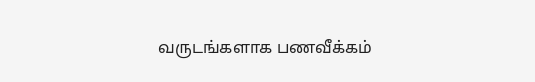வருடங்களாக பணவீக்கம்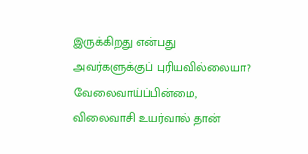இருக்கிறது என்பது அவர்களுக்குப் புரியவில்லையா? வேலைவாய்ப்பின்மை, விலைவாசி உயர்வால் தான்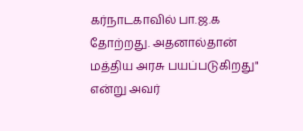கர்நாடகாவில் பா.ஜ.க தோற்றது. அதனால்தான் மத்திய அரசு பயப்படுகிறது" என்று அவர்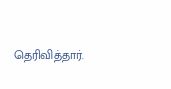தெரிவித்தார்.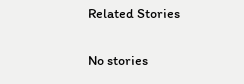Related Stories

No stories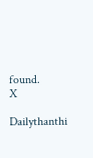found.
X

Dailythanthi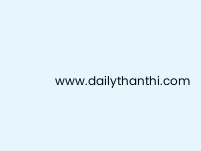www.dailythanthi.com